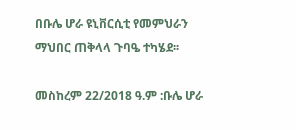በቡሌ ሆራ ዩኒቨርሲቲ የመምህራን ማህበር ጠቅላላ ጉባዔ ተካሄደ፡፡

መስከረም 22/2018 ዓ.ም :ቡሌ ሆራ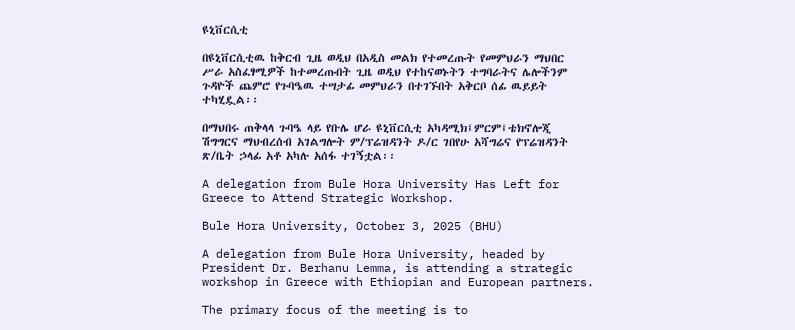ዩኒቨርሲቲ

በዩኒቨርሲቲዉ ከቅርብ ጊዜ ወዲህ በአዲስ መልክ የተመረጡት የመምህራን ማህበር ሥራ አስፈፃሚዎች ከተመረጡበት ጊዜ ወዲህ የተከናወኑትን ተግባራትና ሌሎችንም ጉዳዮች ጨምሮ የጉባዔዉ ተሣታፊ መምህራን በተገኙበት አቅርቦ ሰፊ ዉይይት ተካሂዷል፡፡

በማህበሩ ጠቅላላ ጉባዔ ላይ የቡሌ ሆራ ዩኒቨርሲቲ አካዳሚክ፤ምርም፤ቴክኖሎጂ ሽግግርና ማህብረሰብ አገልግሎት ም/ፕሬዝዳንት ዶ/ር ገበየሁ አሻግሬና የፕሬዝዳንት ጽ/ቤት ኃላፊ አቶ አካሉ አሰፋ ተገኝቷል፡፡

A delegation from Bule Hora University Has Left for Greece to Attend Strategic Workshop.

Bule Hora University, October 3, 2025 (BHU)

A delegation from Bule Hora University, headed by President Dr. Berhanu Lemma, is attending a strategic workshop in Greece with Ethiopian and European partners.

The primary focus of the meeting is to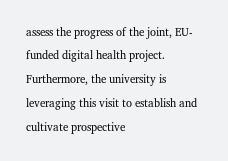assess the progress of the joint, EU-funded digital health project. Furthermore, the university is leveraging this visit to establish and cultivate prospective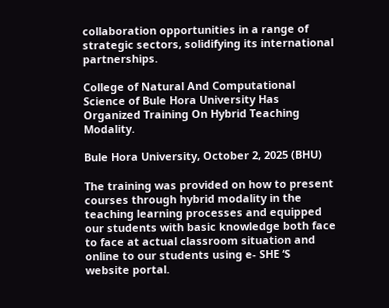collaboration opportunities in a range of strategic sectors, solidifying its international partnerships.

College of Natural And Computational Science of Bule Hora University Has Organized Training On Hybrid Teaching Modality.

Bule Hora University, October 2, 2025 (BHU)

The training was provided on how to present courses through hybrid modality in the teaching learning processes and equipped our students with basic knowledge both face to face at actual classroom situation and online to our students using e- SHE ‘S website portal.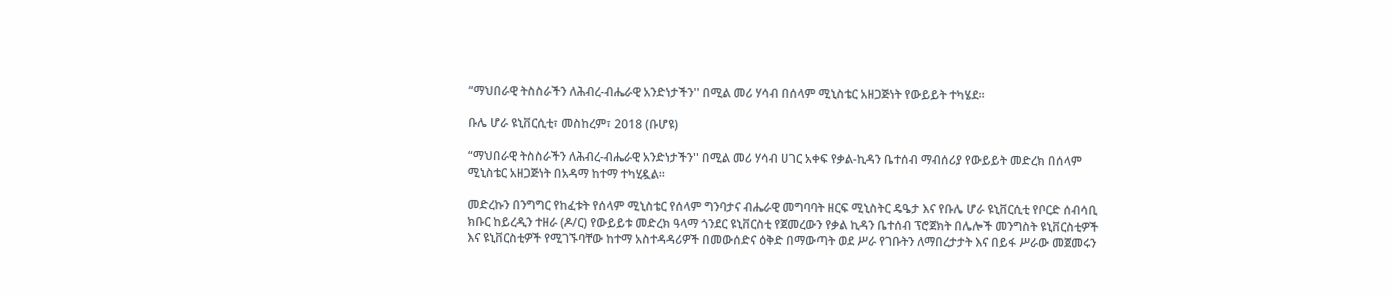“ማህበራዊ ትስስራችን ለሕብረ-ብሔራዊ አንድነታችን'' በሚል መሪ ሃሳብ በሰላም ሚኒስቴር አዘጋጅነት የውይይት ተካሄደ።

ቡሌ ሆራ ዩኒቨርሲቲ፣ መስከረም፣ 2018 (ቡሆዩ)

“ማህበራዊ ትስስራችን ለሕብረ-ብሔራዊ አንድነታችን'' በሚል መሪ ሃሳብ ሀገር አቀፍ የቃል-ኪዳን ቤተሰብ ማብሰሪያ የውይይት መድረክ በሰላም ሚኒስቴር አዘጋጅነት በአዳማ ከተማ ተካሂዷል።

መድረኩን በንግግር የከፈቱት የሰላም ሚኒስቴር የሰላም ግንባታና ብሔራዊ መግባባት ዘርፍ ሚኒስትር ዴዔታ እና የቡሌ ሆራ ዩኒቨርሲቲ የቦርድ ሰብሳቢ ክቡር ከይረዲን ተዘራ (ዶ/ር) የውይይቱ መድረክ ዓላማ ጎንደር ዩኒቨርስቲ የጀመረውን የቃል ኪዳን ቤተሰብ ፕሮጀክት በሌሎች መንግስት ዩኒቨርስቲዎች እና ዩኒቨርስቲዎች የሚገኙባቸው ከተማ አስተዳዳሪዎች በመውሰድና ዕቅድ በማውጣት ወደ ሥራ የገቡትን ለማበረታታት እና በይፋ ሥራው መጀመሩን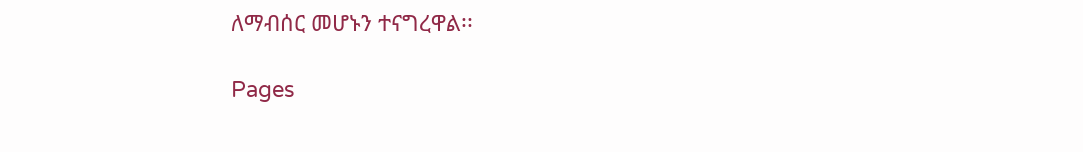ለማብሰር መሆኑን ተናግረዋል፡፡

Pages